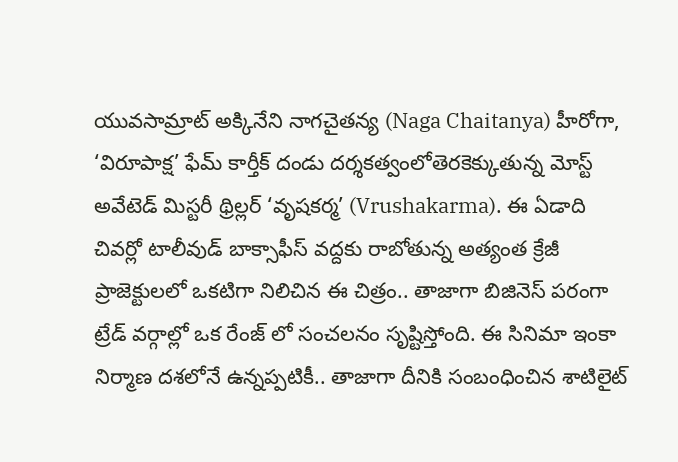యువసామ్రాట్ అక్కినేని నాగచైతన్య (Naga Chaitanya) హీరోగా, ‘విరూపాక్ష’ ఫేమ్ కార్తీక్ దండు దర్శకత్వంలోతెరకెక్కుతున్న మోస్ట్ అవేటెడ్ మిస్టరీ థ్రిల్లర్ ‘వృషకర్మ’ (Vrushakarma). ఈ ఏడాది చివర్లో టాలీవుడ్ బాక్సాఫీస్ వద్దకు రాబోతున్న అత్యంత క్రేజీ ప్రాజెక్టులలో ఒకటిగా నిలిచిన ఈ చిత్రం.. తాజాగా బిజినెస్ పరంగా ట్రేడ్ వర్గాల్లో ఒక రేంజ్ లో సంచలనం సృష్టిస్తోంది. ఈ సినిమా ఇంకా నిర్మాణ దశలోనే ఉన్నప్పటికీ.. తాజాగా దీనికి సంబంధించిన శాటిలైట్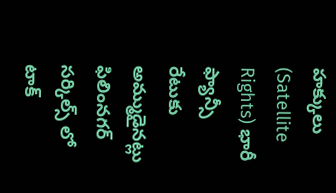హక్కులు (Satellite Rights) భారీ ఫ్యాన్సీ రేటుకు అమ్ముడైనట్లు ఫిలింనగర్ సర్కిల్స్ లో టాక్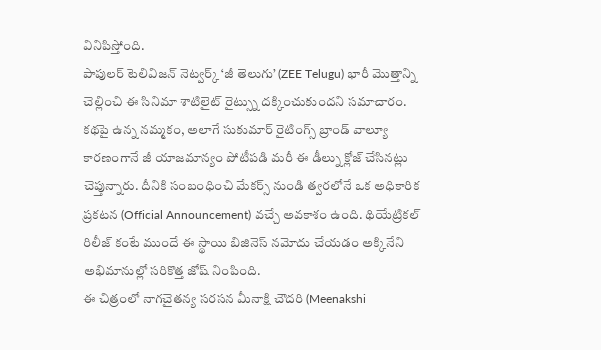వినిపిస్తోంది.
పాపులర్ టెలివిజన్ నెట్వర్క్ ‘జీ తెలుగు’ (ZEE Telugu) భారీ మొత్తాన్ని చెల్లించి ఈ సినిమా శాటిలైట్ రైట్స్ను దక్కించుకుందని సమాచారం. కథపై ఉన్న నమ్మకం, అలాగే సుకుమార్ రైటింగ్స్ బ్రాండ్ వాల్యూ కారణంగానే జీ యాజమాన్యం పోటీపడి మరీ ఈ డీల్ను క్లోజ్ చేసినట్లు చెప్తున్నారు. దీనికి సంబంధించి మేకర్స్ నుండి త్వరలోనే ఒక అధికారిక ప్రకటన (Official Announcement) వచ్చే అవకాశం ఉంది. థియేట్రికల్ రిలీజ్ కంటే ముందే ఈ స్థాయి బిజినెస్ నమోదు చేయడం అక్కినేని అభిమానుల్లో సరికొత్త జోష్ నింపింది.
ఈ చిత్రంలో నాగచైతన్య సరసన మీనాక్షి చౌదరి (Meenakshi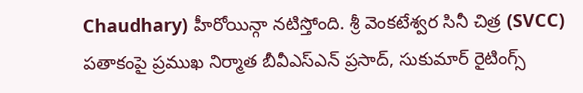Chaudhary) హీరోయిన్గా నటిస్తోంది. శ్రీ వెంకటేశ్వర సినీ చిత్ర (SVCC) పతాకంపై ప్రముఖ నిర్మాత బీవీఎస్ఎన్ ప్రసాద్, సుకుమార్ రైటింగ్స్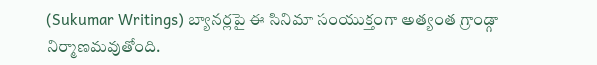(Sukumar Writings) బ్యానర్లపై ఈ సినిమా సంయుక్తంగా అత్యంత గ్రాండ్గా నిర్మాణమవుతోంది.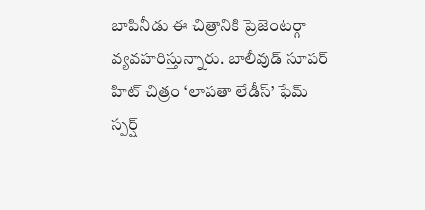బాపినీడు ఈ చిత్రానికి ప్రెజెంటర్గా వ్యవహరిస్తున్నారు. బాలీవుడ్ సూపర్ హిట్ చిత్రం ‘లాపతా లేడీస్’ ఫేమ్ స్పర్ష్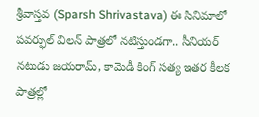శ్రీవాస్తవ (Sparsh Shrivastava) ఈ సినిమాలో పవర్ఫుల్ విలన్ పాత్రలో నటిస్తుండగా.. సీనియర్ నటుడు జయరామ్, కామెడీ కింగ్ సత్య ఇతర కీలక పాత్రల్లో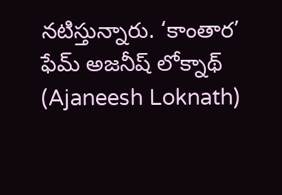నటిస్తున్నారు. ‘కాంతార’ ఫేమ్ అజనీష్ లోక్నాథ్ (Ajaneesh Loknath)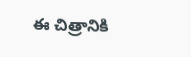ఈ చిత్రానికి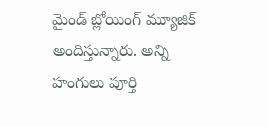మైండ్ బ్లోయింగ్ మ్యూజిక్ అందిస్తున్నారు. అన్ని హంగులు పూర్తి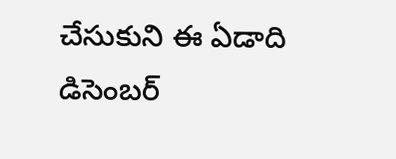చేసుకుని ఈ ఏడాది డిసెంబర్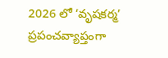2026 లో ‘వృషకర్మ’ ప్రపంచవ్యాప్తంగా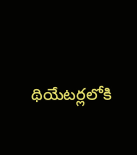థియేటర్లలోకి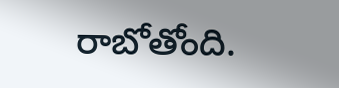రాబోతోంది.